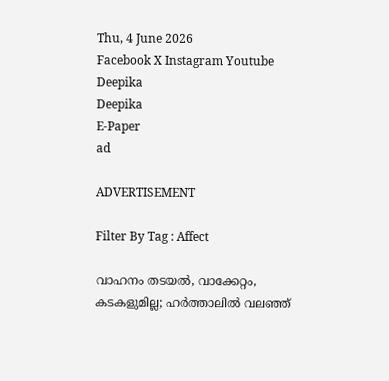Thu, 4 June 2026
Facebook X Instagram Youtube
Deepika
Deepika
E-Paper
ad

ADVERTISEMENT

Filter By Tag : Affect

വാഹനം തടയൽ, വാക്കേറ്റം, കടകളുമില്ല; ഹർത്താലിൽ വലഞ്ഞ്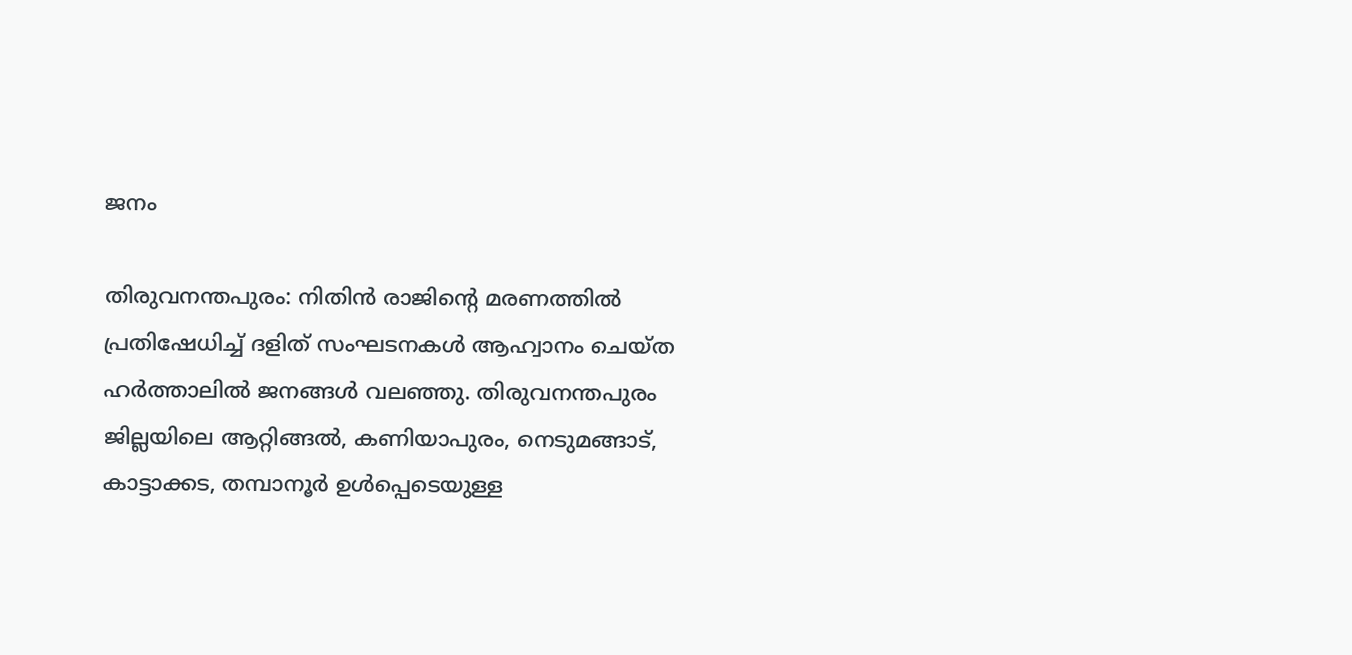ജനം

തിരുവനന്തപുരം: നിതിന്‍ രാജിന്‍റെ മരണത്തില്‍ പ്രതിഷേധിച്ച് ദളിത് സംഘടനകള്‍ ആഹ്വാനം ചെയ്ത ഹര്‍ത്താലില്‍ ജനങ്ങള്‍ വലഞ്ഞു. തിരുവനന്തപുരം ജില്ലയിലെ ആറ്റിങ്ങല്‍, കണിയാപുരം, നെടുമങ്ങാട്, കാട്ടാക്കട, തമ്പാനൂര്‍ ഉള്‍പ്പെടെയുള്ള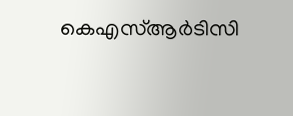കെഎസ്ആര്‍ടിസി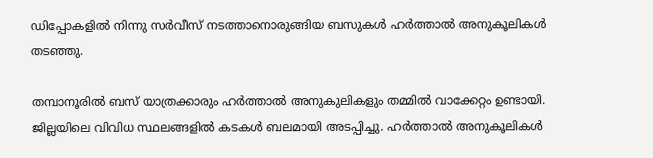ഡിപ്പോകളില്‍ നിന്നു സര്‍വീസ് നടത്താനൊരുങ്ങിയ ബസുകള്‍ ഹര്‍ത്താല്‍ അനുകൂലികള്‍ തടഞ്ഞു.

തമ്പാനൂരില്‍ ബസ് യാത്രക്കാരും ഹര്‍ത്താല്‍ അനുകുലികളും തമ്മില്‍ വാക്കേറ്റം ഉണ്ടായി. ജില്ലയിലെ വിവിധ സ്ഥലങ്ങളില്‍ കടകള്‍ ബലമായി അടപ്പിച്ചു. ഹര്‍ത്താല്‍ അനുകൂലികള്‍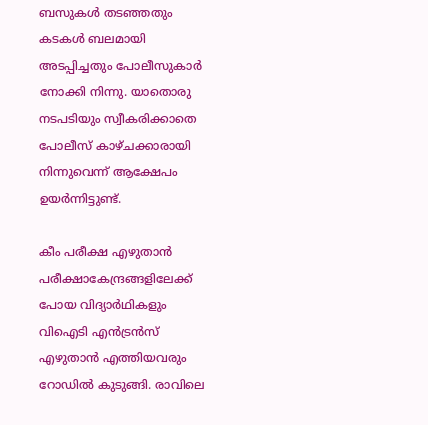ബസുകള്‍ തടഞ്ഞതും കടകള്‍ ബലമായി അടപ്പിച്ചതും പോലീസുകാര്‍ നോക്കി നിന്നു. യാതൊരു നടപടിയും സ്വീകരിക്കാതെ പോലീസ് കാഴ്ചക്കാരായി നിന്നുവെന്ന് ആക്ഷേപം ഉയര്‍ന്നിട്ടുണ്ട്.

കീം പരീക്ഷ എഴുതാന്‍ പരീക്ഷാകേന്ദ്രങ്ങളിലേക്ക് പോയ വിദ്യാര്‍ഥികളും വിഐടി എന്‍ട്രന്‍സ് എഴുതാന്‍ എത്തിയവരും റോഡില്‍ കുടുങ്ങി. രാവിലെ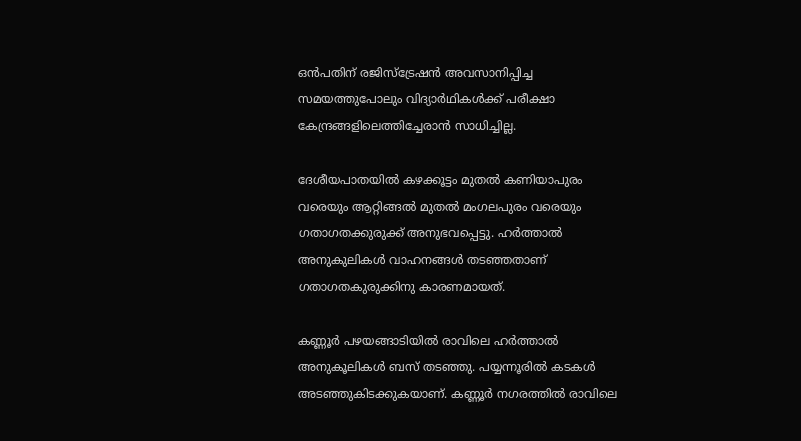ഒന്‍പതിന് രജിസ്‌ട്രേഷന്‍ അവസാനിപ്പിച്ച സമയത്തുപോലും വിദ്യാര്‍ഥികള്‍ക്ക് പരീക്ഷാ കേന്ദ്രങ്ങളിലെത്തിച്ചേരാന്‍ സാധിച്ചില്ല.

ദേശീയപാതയില്‍ കഴക്കൂട്ടം മുതല്‍ കണിയാപുരം വരെയും ആറ്റിങ്ങല്‍ മുതല്‍ മംഗലപുരം വരെയും ഗതാഗതക്കുരുക്ക് അനുഭവപ്പെട്ടു. ഹര്‍ത്താല്‍ അനുകുലികള്‍ വാഹനങ്ങള്‍ തടഞ്ഞതാണ് ഗതാഗതകുരുക്കിനു കാരണമായത്.

കണ്ണൂർ പഴയങ്ങാടിയിൽ രാവിലെ ഹർത്താൽ അനുകൂലികൾ ബസ് തടഞ്ഞു. പയ്യന്നൂരിൽ കടകൾ അടഞ്ഞുകിടക്കുകയാണ്. കണ്ണൂർ നഗരത്തിൽ രാവിലെ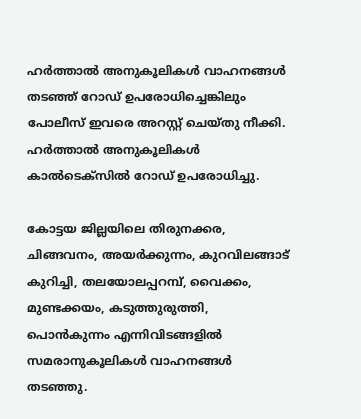ഹർത്താൽ അനുകൂലികൾ വാഹനങ്ങൾ തടഞ്ഞ് റോഡ് ഉപരോധിച്ചെങ്കിലും പോലീസ് ഇവരെ അറസ്റ്റ് ചെയ്തു നീക്കി. ഹർ‌ത്താൽ അനുകൂലികൾ കാൽടെക്സിൽ റോഡ് ഉപരോധിച്ചു.

കോട്ടയ ജില്ലയിലെ തിരുനക്കര, ചിങ്ങവനം, അയര്‍ക്കുന്നം, കുറവിലങ്ങാട് കുറിച്ചി, തലയോലപ്പറമ്പ്, വൈക്കം, മുണ്ടക്കയം, കടുത്തുരുത്തി, പൊന്‍കുന്നം എന്നിവിടങ്ങളിൽ സമരാനുകൂലികള്‍ വാഹനങ്ങള്‍ തടഞ്ഞു.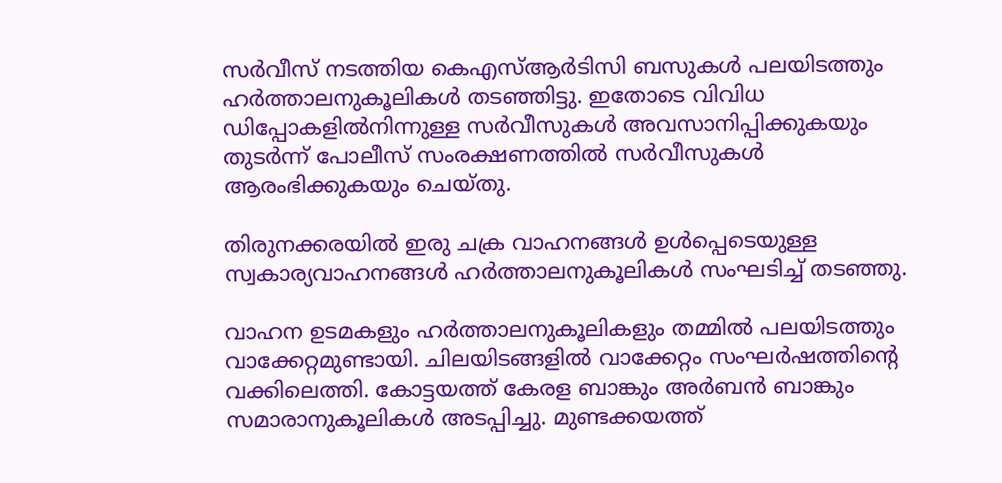സര്‍വീസ് നടത്തിയ കെഎസ്ആര്‍ടിസി ബസുകള്‍ പലയിടത്തും ഹര്‍ത്താലനുകൂലികള്‍ തടഞ്ഞിട്ടു. ഇതോടെ വിവിധ ഡിപ്പോകളില്‍നിന്നുള്ള ‌സര്‍വീസുകള്‍ അവസാനിപ്പിക്കുകയും തുടര്‍ന്ന് പോലീസ് സംരക്ഷണത്തില്‍ സര്‍വീസുകള്‍ ആരംഭിക്കുകയും ചെയ്തു.

തിരുനക്കരയില്‍ ഇരു ചക്ര വാഹനങ്ങള്‍ ഉള്‍പ്പെടെയുള്ള സ്വകാര്യവാഹനങ്ങള്‍ ഹര്‍ത്താലനുകൂലികള്‍ സംഘടിച്ച് തടഞ്ഞു.

വാഹന ഉടമകളും ഹര്‍ത്താലനുകൂലികളും തമ്മില്‍ പലയിടത്തും വാക്കേറ്റമുണ്ടായി. ചിലയിടങ്ങളില്‍ വാക്കേറ്റം സംഘര്‍ഷത്തിന്‍റെ വക്കിലെത്തി. കോട്ടയത്ത് കേരള ബാങ്കും അര്‍ബന്‍ ബാങ്കും സമാരാനുകൂലികള്‍ അടപ്പിച്ചു. മുണ്ടക്കയത്ത്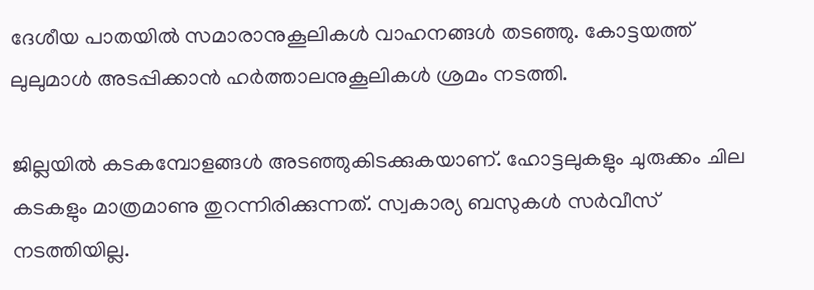ദേശീയ പാതയില്‍ സമാരാനുകൂലികള്‍ വാഹനങ്ങള്‍ തടഞ്ഞു. കോട്ടയത്ത് ലുലുമാള്‍ അടപ്പിക്കാന്‍ ഹര്‍ത്താലനുകൂലികള്‍ ശ്രമം നടത്തി.

ജില്ലയില്‍ കടകമ്പോളങ്ങള്‍ അടഞ്ഞുകിടക്കുകയാണ്. ഹോട്ടലുകളും ചുരുക്കം ചില കടകളും മാത്രമാണു തുറന്നിരിക്കുന്നത്. സ്വകാര്യ ബസുകള്‍ സര്‍വീസ് നടത്തിയില്ല.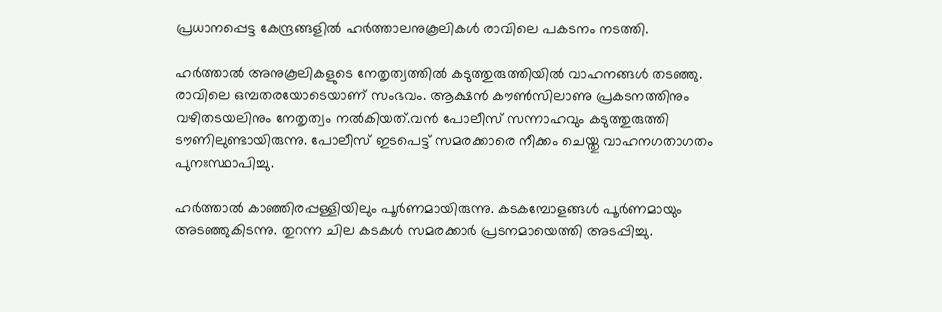പ്രധാനപ്പെട്ട കേന്ദ്രങ്ങളില്‍ ഹര്‍ത്താലനുകൂലികള്‍ രാവിലെ പകടനം നടത്തി.

ഹര്‍ത്താൽ‌ അനുകൂലികളുടെ നേതൃത്വത്തില്‍ കടുത്തുരുത്തിയില്‍ വാഹനങ്ങള്‍ തടഞ്ഞു. രാവിലെ ഒമ്പതരയോടെയാണ് സംഭവം. ആക്ഷന്‍ കൗണ്‍സിലാണു പ്രകടനത്തിനും വഴിതടയലിനും നേതൃത്വം നല്‍കിയത്.വന്‍ പോലീസ് സന്നാഹവും കടുത്തുരുത്തി ടൗണിലുണ്ടായിരുന്നു. പോലീസ് ഇടപെട്ട് സമരക്കാരെ നീക്കം ചെയ്തു വാഹനഗതാഗതം പുനഃസ്ഥാപിച്ചു.

ഹര്‍ത്താല്‍ കാഞ്ഞിരപ്പള്ളിയിലും പൂര്‍ണമായിരുന്നു. കടകമ്പോളങ്ങള്‍ പൂര്‍ണമായും അടഞ്ഞുകിടന്നു. തുറന്ന ചില കടകള്‍ സമരക്കാര്‍ പ്രടനമായെത്തി അടപ്പിച്ചു.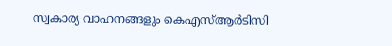സ്വകാര്യ വാഹനങ്ങളും കെഎസ്ആർടിസി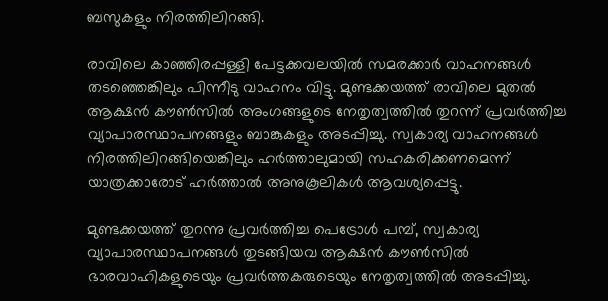ബസുകളും നിരത്തിലിറങ്ങി.

രാവിലെ കാഞ്ഞിരപ്പള്ളി പേട്ടക്കവലയില്‍ സമരക്കാര്‍ വാഹനങ്ങള്‍ തടഞ്ഞെങ്കിലും പിന്നീടു വാഹനം വിട്ടു. മുണ്ടക്കയത്ത് രാവിലെ മുതൽ ആക്ഷൻ കൗൺസിൽ അംഗങ്ങളുടെ നേതൃത്വത്തിൽ തുറന്ന് പ്രവർത്തിച്ച വ്യാപാരസ്ഥാപനങ്ങളും ബാങ്കുകളും അടപ്പിച്ചു. സ്വകാര്യ വാഹനങ്ങൾ നിരത്തിലിറങ്ങിയെങ്കിലും ഹർത്താലുമായി സഹകരിക്കണമെന്ന് യാത്രക്കാരോട് ഹർത്താൽ അനുകൂലികൾ ആവശ്യപ്പെട്ടു.

മുണ്ടക്കയത്ത് തുറന്നു പ്രവർത്തിച്ച പെട്രോൾ പമ്പ്, സ്വകാര്യ വ്യാപാരസ്ഥാപനങ്ങൾ തുടങ്ങിയവ ആക്ഷൻ കൗൺസിൽ ഭാരവാഹികളുടെയും പ്രവർത്തകരുടെയും നേതൃത്വത്തിൽ അടപ്പിച്ചു.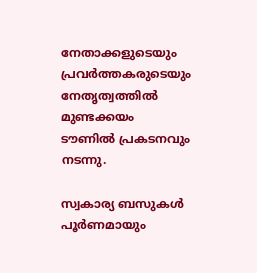നേതാക്കളുടെയും പ്രവർത്തകരുടെയും നേതൃത്വത്തിൽ മുണ്ടക്കയം ടൗണിൽ പ്രകടനവും നടന്നു.

സ്വകാര്യ ബസുകൾ പൂർണമായും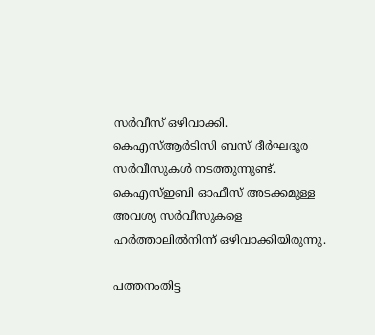സർവീസ് ഒഴിവാക്കി. കെഎസ്ആർടിസി ബസ് ദീർഘദൂര സർവീസുകൾ നടത്തുന്നുണ്ട്. കെഎസ്ഇബി ഓഫീസ് അടക്കമുള്ള അവശ്യ സർവീസുകളെ ഹർത്താലിൽനിന്ന് ഒഴിവാക്കിയിരുന്നു.

പത്തനംതിട്ട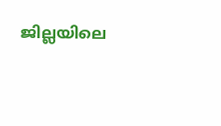ജില്ലയിലെ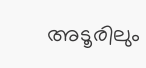അടൂരിലും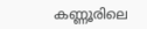കണ്ണൂരിലെ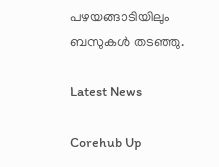പഴയങ്ങാടിയിലും ബസുകൾ തടഞ്ഞു.

Latest News

Corehub Up